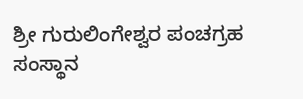ಶ್ರೀ ಗುರುಲಿಂಗೇಶ್ವರ ಪಂಚಗ್ರಹ ಸಂಸ್ಥಾನ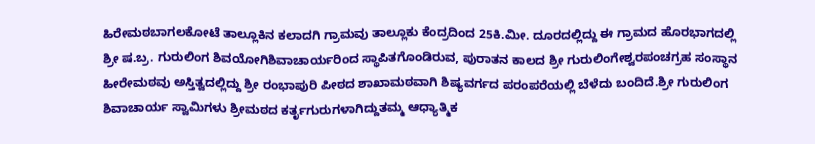ಹಿರೇಮಠಬಾಗಲಕೋಟೆ ತಾಲ್ಲೂಕಿನ ಕಲಾದಗಿ ಗ್ರಾಮವು ತಾಲ್ಲೂಕು ಕೆಂದ್ರದಿಂದ 25ಕಿ.ಮೀ. ದೂರದಲ್ಲಿದ್ದು ಈ ಗ್ರಾಮದ ಹೊರಭಾಗದಲ್ಲಿ ಶ್ರೀ ಷ.ಬ್ರ. ಗುರುಲಿಂಗ ಶಿವಯೋಗಿಶಿವಾಚಾರ್ಯರಿಂದ ಸ್ಥಾಪಿತಗೊಂಡಿರುವ, ಪುರಾತನ ಕಾಲದ ಶ್ರೀ ಗುರುಲಿಂಗೇಶ್ವರಪಂಚಗ್ರಹ ಸಂಸ್ಥಾನ ಹೀರೇಮಠವು ಅಸ್ತಿತ್ವದಲ್ಲಿದ್ದು ಶ್ರೀ ರಂಭಾಪುರಿ ಪೀಠದ ಶಾಖಾಮಠವಾಗಿ ಶಿಷ್ಯವರ್ಗದ ಪರಂಪರೆಯಲ್ಲಿ ಬೆಳೆದು ಬಂದಿದೆ.ಶ್ರೀ ಗುರುಲಿಂಗ ಶಿವಾಚಾರ್ಯ ಸ್ವಾಮಿಗಳು ಶ್ರೀಮಠದ ಕರ್ತೃಗುರುಗಳಾಗಿದ್ದುತಮ್ಮ ಆಧ್ಯಾತ್ಮಿಕ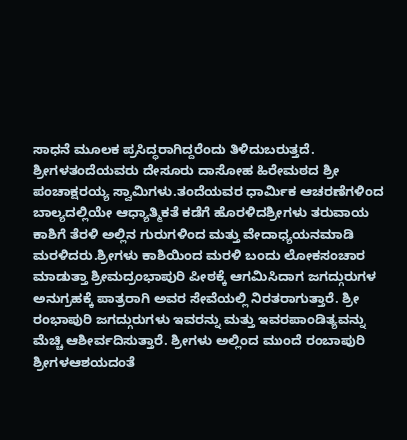ಸಾಧನೆ ಮೂಲಕ ಪ್ರಸಿದ್ಧರಾಗಿದ್ದರೆಂದು ತಿಳಿದುಬರುತ್ತದೆ. ಶ್ರೀಗಳತಂದೆಯವರು ದೇಸೂರು ದಾಸೋಹ ಹಿರೇಮಠದ ಶ್ರೀ ಪಂಚಾಕ್ಷರಯ್ಯ ಸ್ವಾಮಿಗಳು.ತಂದೆಯವರ ಧಾರ್ಮಿಕ ಆಚರಣೆಗಳಿಂದ ಬಾಲ್ಯದಲ್ಲಿಯೇ ಆಧ್ಯಾತ್ಮಿಕತೆ ಕಡೆಗೆ ಹೊರಳಿದಶ್ರೀಗಳು ತರುವಾಯ ಕಾಶಿಗೆ ತೆರಳಿ ಅಲ್ಲಿನ ಗುರುಗಳಿಂದ ಮತ್ತು ವೇದಾಧ್ಯಯನಮಾಡಿ ಮರಳಿದರು.ಶ್ರೀಗಳು ಕಾಶಿಯಿಂದ ಮರಳಿ ಬಂದು ಲೋಕಸಂಚಾರ ಮಾಡುತ್ತಾ ಶ್ರೀಮದ್ರಂಭಾಪುರಿ ಪೀಠಕ್ಕೆ ಆಗಮಿಸಿದಾಗ ಜಗದ್ಗುರುಗಳ ಅನುಗ್ರಹಕ್ಕೆ ಪಾತ್ರರಾಗಿ ಅವರ ಸೇವೆಯಲ್ಲಿ ನಿರತರಾಗುತ್ತಾರೆ. ಶ್ರೀ ರಂಭಾಪುರಿ ಜಗದ್ಗುರುಗಳು ಇವರನ್ನು ಮತ್ತು ಇವರಪಾಂಡಿತ್ಯವನ್ನು ಮೆಚ್ಚಿ ಆಶೀರ್ವದಿಸುತ್ತಾರೆ. ಶ್ರೀಗಳು ಅಲ್ಲಿಂದ ಮುಂದೆ ರಂಬಾಪುರಿ ಶ್ರೀಗಳಆಶಯದಂತೆ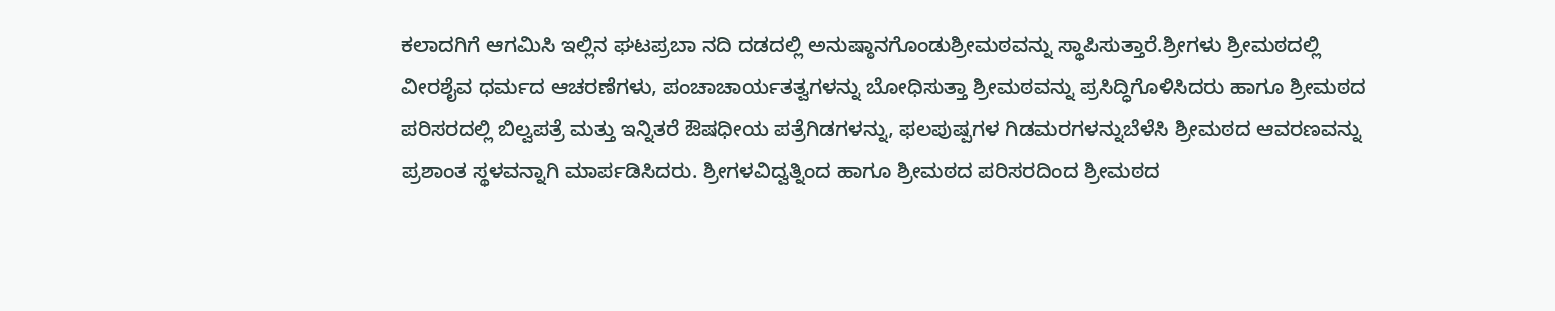ಕಲಾದಗಿಗೆ ಆಗಮಿಸಿ ಇಲ್ಲಿನ ಘಟಪ್ರಬಾ ನದಿ ದಡದಲ್ಲಿ ಅನುಷ್ಠಾನಗೊಂಡುಶ್ರೀಮಠವನ್ನು ಸ್ಥಾಪಿಸುತ್ತಾರೆ.ಶ್ರೀಗಳು ಶ್ರೀಮಠದಲ್ಲಿ ವೀರಶೈವ ಧರ್ಮದ ಆಚರಣೆಗಳು, ಪಂಚಾಚಾರ್ಯತತ್ವಗಳನ್ನು ಬೋಧಿಸುತ್ತಾ ಶ್ರೀಮಠವನ್ನು ಪ್ರಸಿದ್ಧಿಗೊಳಿಸಿದರು ಹಾಗೂ ಶ್ರೀಮಠದ ಪರಿಸರದಲ್ಲಿ ಬಿಲ್ವಪತ್ರೆ ಮತ್ತು ಇನ್ನಿತರೆ ಔಷಧೀಯ ಪತ್ರೆಗಿಡಗಳನ್ನು, ಫಲಪುಷ್ಪಗಳ ಗಿಡಮರಗಳನ್ನುಬೆಳೆಸಿ ಶ್ರೀಮಠದ ಆವರಣವನ್ನು ಪ್ರಶಾಂತ ಸ್ಥಳವನ್ನಾಗಿ ಮಾರ್ಪಡಿಸಿದರು. ಶ್ರೀಗಳವಿದ್ವತ್ನಿಂದ ಹಾಗೂ ಶ್ರೀಮಠದ ಪರಿಸರದಿಂದ ಶ್ರೀಮಠದ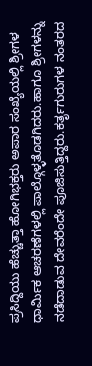ಪ್ರಸಿದ್ದಿಯು ಹೆಚ್ಚುತ್ತಾ ಹೋಗಿಭಕ್ತರು ಅಪಾರ ಸಂಖ್ಯೆಯಲ್ಲಿ ಶ್ರೀಗಳ ಧಾರ್ಮಿಕ ಆಚರಣೆಗಳಲ್ಲಿ ಪಾಲ್ಗೊಳ್ಳತೊಡಗಿದರು.ಹಾಗೂ ಶ್ರೀಗಳನ್ನು ನಡೆದಾಡುವ ದೇವರೆಂದೇ ಪೂಜಿಸುತ್ತಿದ್ದರು.ಕರ್ತೃಗುರುಗಳ ನಂತರದ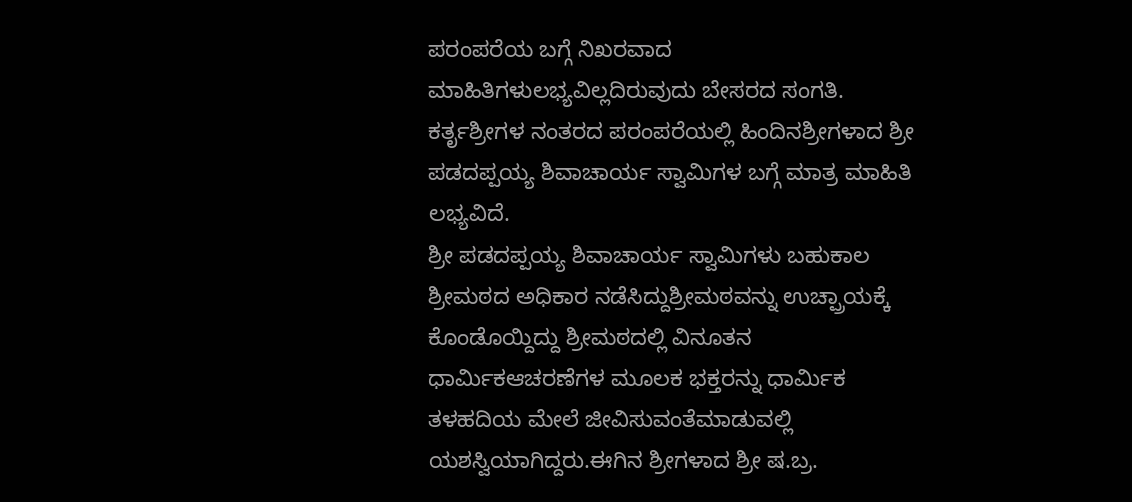ಪರಂಪರೆಯ ಬಗ್ಗೆ ನಿಖರವಾದ ಮಾಹಿತಿಗಳುಲಭ್ಯವಿಲ್ಲದಿರುವುದು ಬೇಸರದ ಸಂಗತಿ. ಕರ್ತೃಶ್ರೀಗಳ ನಂತರದ ಪರಂಪರೆಯಲ್ಲಿ ಹಿಂದಿನಶ್ರೀಗಳಾದ ಶ್ರೀ ಪಡದಪ್ಪಯ್ಯ ಶಿವಾಚಾರ್ಯ ಸ್ವಾಮಿಗಳ ಬಗ್ಗೆ ಮಾತ್ರ ಮಾಹಿತಿ ಲಭ್ಯವಿದೆ.
ಶ್ರೀ ಪಡದಪ್ಪಯ್ಯ ಶಿವಾಚಾರ್ಯ ಸ್ವಾಮಿಗಳು ಬಹುಕಾಲ ಶ್ರೀಮಠದ ಅಧಿಕಾರ ನಡೆಸಿದ್ದುಶ್ರೀಮಠವನ್ನು ಉಚ್ಪ್ರಾಯಕ್ಕೆ ಕೊಂಡೊಯ್ದಿದ್ದು ಶ್ರೀಮಠದಲ್ಲಿ ವಿನೂತನ ಧಾರ್ಮಿಕಆಚರಣೆಗಳ ಮೂಲಕ ಭಕ್ತರನ್ನು ಧಾರ್ಮಿಕ ತಳಹದಿಯ ಮೇಲೆ ಜೀವಿಸುವಂತೆಮಾಡುವಲ್ಲಿ ಯಶಸ್ವಿಯಾಗಿದ್ದರು.ಈಗಿನ ಶ್ರೀಗಳಾದ ಶ್ರೀ ಷ.ಬ್ರ.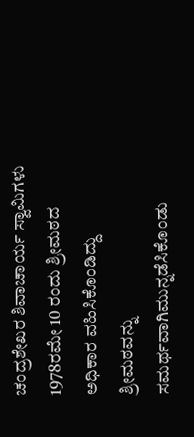ಚಂದ್ರಶೇಖರ ಶಿವಾಚಾರ್ಯ ಸ್ವಾಮಿಗಳು 1978ರಮೇ 10 ರಂದು ಶ್ರೀಮಠದ ಅಧಿಕಾರ ವಹಿಸಿಕೊಂಡಿದ್ದು ಶ್ರೀಮಠವನ್ನು ಸಮರ್ಥವಾಗಿಮುನ್ನಡೆಸಿಕೊಂಡು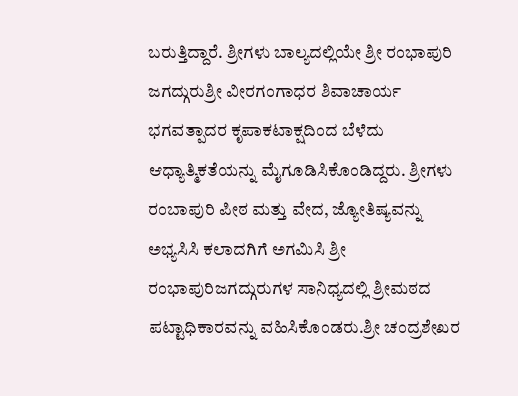ಬರುತ್ತಿದ್ದಾರೆ. ಶ್ರೀಗಳು ಬಾಲ್ಯದಲ್ಲಿಯೇ ಶ್ರೀ ರಂಭಾಪುರಿ ಜಗದ್ಗುರುಶ್ರೀ ವೀರಗಂಗಾಧರ ಶಿವಾಚಾರ್ಯ ಭಗವತ್ಪಾದರ ಕೃಪಾಕಟಾಕ್ಷದಿಂದ ಬೆಳೆದು ಆಧ್ಯಾತ್ಮಿಕತೆಯನ್ನು ಮೈಗೂಡಿಸಿಕೊಂಡಿದ್ದರು. ಶ್ರೀಗಳು ರಂಬಾಪುರಿ ಪೀಠ ಮತ್ತು ವೇದ, ಜ್ಯೋತಿಷ್ಯವನ್ನು ಅಭ್ಯಸಿಸಿ ಕಲಾದಗಿಗೆ ಅಗಮಿಸಿ ಶ್ರೀ ರಂಭಾಪುರಿಜಗದ್ಗುರುಗಳ ಸಾನಿಧ್ಯದಲ್ಲಿ ಶ್ರೀಮಠದ ಪಟ್ಟಾಧಿಕಾರವನ್ನು ವಹಿಸಿಕೊಂಡರು.ಶ್ರೀ ಚಂದ್ರಶೇಖರ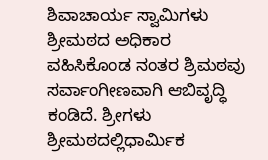ಶಿವಾಚಾರ್ಯ ಸ್ವಾಮಿಗಳು ಶ್ರೀಮಠದ ಅಧಿಕಾರ ವಹಿಸಿಕೊಂಡ ನಂತರ ಶ್ರಿಮಠವು ಸರ್ವಾಂಗೀಣವಾಗಿ ಆಬಿವೃದ್ಧಿ ಕಂಡಿದೆ. ಶ್ರೀಗಳು ಶ್ರೀಮಠದಲ್ಲಿಧಾರ್ಮಿಕ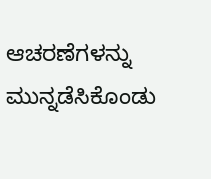ಆಚರಣೆಗಳನ್ನು ಮುನ್ನಡೆಸಿಕೊಂಡು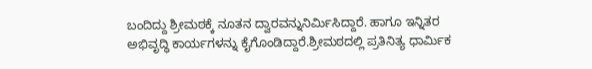ಬಂದಿದ್ದು ಶ್ರೀಮಠಕ್ಕೆ ನೂತನ ದ್ವಾರವನ್ನುನಿರ್ಮಿಸಿದ್ದಾರೆ. ಹಾಗೂ ಇನ್ನಿತರ ಅಭಿವೃದ್ಧಿ ಕಾರ್ಯಗಳನ್ನು ಕೈಗೊಂಡಿದ್ದಾರೆ.ಶ್ರೀಮಠದಲ್ಲಿ ಪ್ರತಿನಿತ್ಯ ಧಾರ್ಮಿಕ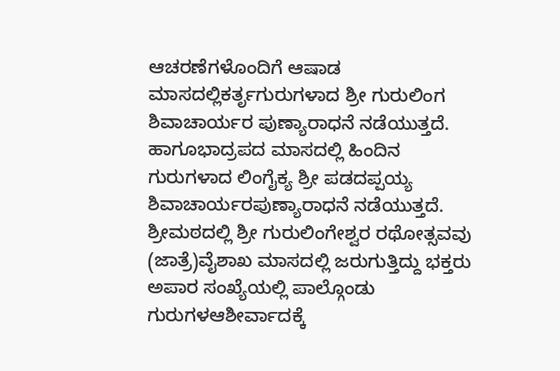ಆಚರಣೆಗಳೊಂದಿಗೆ ಆಷಾಡ ಮಾಸದಲ್ಲಿಕರ್ತೃಗುರುಗಳಾದ ಶ್ರೀ ಗುರುಲಿಂಗ ಶಿವಾಚಾರ್ಯರ ಪುಣ್ಯಾರಾಧನೆ ನಡೆಯುತ್ತದೆ. ಹಾಗೂಭಾದ್ರಪದ ಮಾಸದಲ್ಲಿ ಹಿಂದಿನ ಗುರುಗಳಾದ ಲಿಂಗೈಕ್ಯ ಶ್ರೀ ಪಡದಪ್ಪಯ್ಯ ಶಿವಾಚಾರ್ಯರಪುಣ್ಯಾರಾಧನೆ ನಡೆಯುತ್ತದೆ. ಶ್ರೀಮಠದಲ್ಲಿ ಶ್ರೀ ಗುರುಲಿಂಗೇಶ್ವರ ರಥೋತ್ಸವವು (ಜಾತ್ರೆ)ವೈಶಾಖ ಮಾಸದಲ್ಲಿ ಜರುಗುತ್ತಿದ್ದು ಭಕ್ತರು ಅಪಾರ ಸಂಖ್ಯೆಯಲ್ಲಿ ಪಾಲ್ಗೊಂಡು ಗುರುಗಳಆಶೀರ್ವಾದಕ್ಕೆ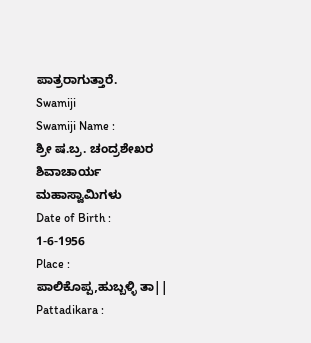ಪಾತ್ರರಾಗುತ್ತಾರೆ.
Swamiji
Swamiji Name :
ಶ್ರೀ ಷ.ಬ್ರ. ಚಂದ್ರಶೇಖರ ಶಿವಾಚಾರ್ಯ ಮಹಾಸ್ವಾಮಿಗಳು
Date of Birth :
1-6-1956
Place :
ಪಾಲಿಕೊಪ್ಪ,ಹುಬ್ಬಳ್ಳಿ ತಾ||
Pattadikara :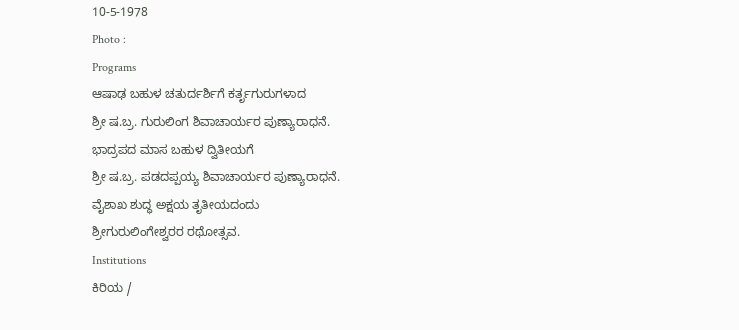10-5-1978
Photo :
Programs
ಆಷಾಢ ಬಹುಳ ಚತುರ್ದರ್ಶಿಗೆ ಕರ್ತೃಗುರುಗಳಾದ
ಶ್ರೀ ಷ.ಬ್ರ. ಗುರುಲಿಂಗ ಶಿವಾಚಾರ್ಯರ ಪುಣ್ಯಾರಾಧನೆ.
ಭಾದ್ರಪದ ಮಾಸ ಬಹುಳ ದ್ವಿತೀಯಗೆ
ಶ್ರೀ ಷ.ಬ್ರ. ಪಡದಪ್ಪಯ್ಯ ಶಿವಾಚಾರ್ಯರ ಪುಣ್ಯಾರಾಧನೆ.
ವೈಶಾಖ ಶುದ್ಧ ಅಕ್ಷಯ ತೃತೀಯದಂದು
ಶ್ರೀಗುರುಲಿಂಗೇಶ್ವರರ ರಥೋತ್ಸವ.
Institutions
ಕಿರಿಯ /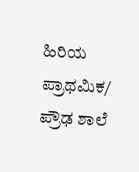ಹಿರಿಯ ಪ್ರಾಥಮಿಕ/ ಪ್ರೌಢ ಶಾಲೆ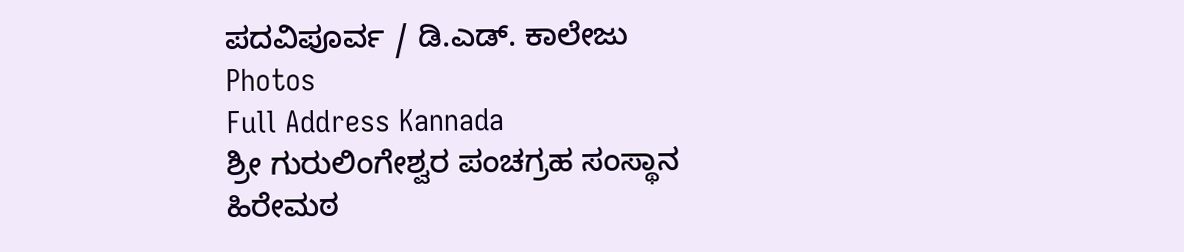ಪದವಿಪೂರ್ವ / ಡಿ.ಎಡ್. ಕಾಲೇಜು
Photos
Full Address Kannada
ಶ್ರೀ ಗುರುಲಿಂಗೇಶ್ವರ ಪಂಚಗ್ರಹ ಸಂಸ್ಥಾನ
ಹಿರೇಮಠ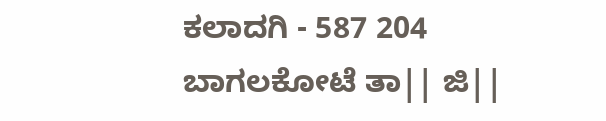ಕಲಾದಗಿ - 587 204
ಬಾಗಲಕೋಟೆ ತಾ|| ಜಿ||